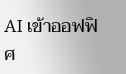AI เข้าออฟฟิศ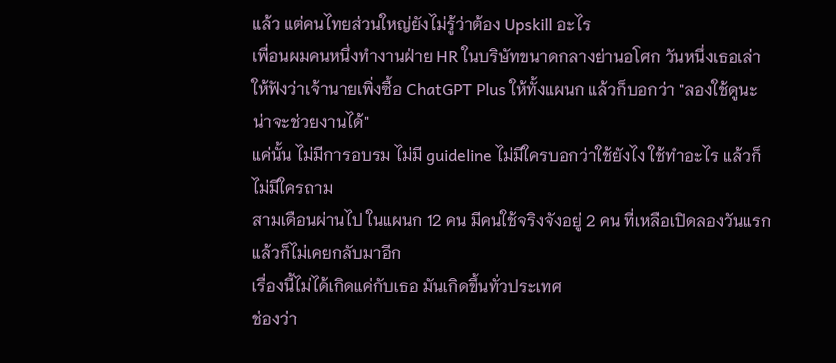แล้ว แต่คนไทยส่วนใหญ่ยังไม่รู้ว่าต้อง Upskill อะไร
เพื่อนผมคนหนึ่งทำงานฝ่าย HR ในบริษัทขนาดกลางย่านอโศก วันหนึ่งเธอเล่าให้ฟังว่าเจ้านายเพิ่งซื้อ ChatGPT Plus ให้ทั้งแผนก แล้วก็บอกว่า "ลองใช้ดูนะ น่าจะช่วยงานได้"
แค่นั้น ไม่มีการอบรม ไม่มี guideline ไม่มีใครบอกว่าใช้ยังไง ใช้ทำอะไร แล้วก็ไม่มีใครถาม
สามเดือนผ่านไป ในแผนก 12 คน มีคนใช้จริงจังอยู่ 2 คน ที่เหลือเปิดลองวันแรกแล้วก็ไม่เคยกลับมาอีก
เรื่องนี้ไม่ได้เกิดแค่กับเธอ มันเกิดขึ้นทั่วประเทศ
ช่องว่า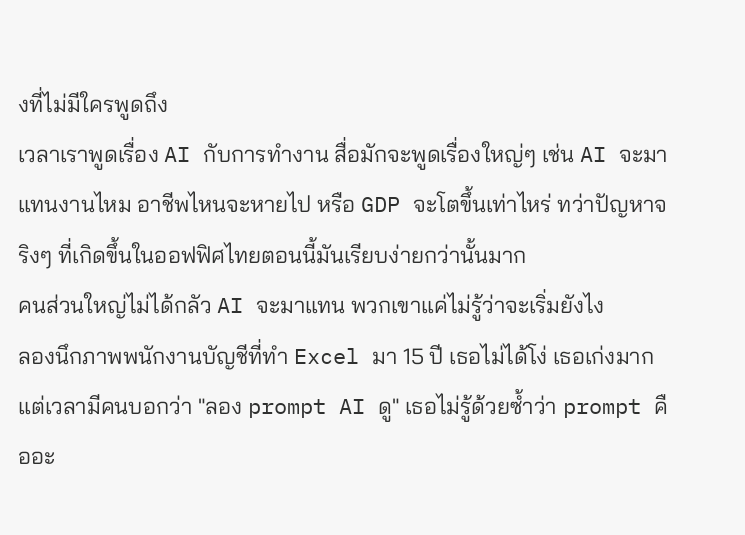งที่ไม่มีใครพูดถึง
เวลาเราพูดเรื่อง AI กับการทำงาน สื่อมักจะพูดเรื่องใหญ่ๆ เช่น AI จะมาแทนงานไหม อาชีพไหนจะหายไป หรือ GDP จะโตขึ้นเท่าไหร่ ทว่าปัญหาจริงๆ ที่เกิดขึ้นในออฟฟิศไทยตอนนี้มันเรียบง่ายกว่านั้นมาก
คนส่วนใหญ่ไม่ได้กลัว AI จะมาแทน พวกเขาแค่ไม่รู้ว่าจะเริ่มยังไง
ลองนึกภาพพนักงานบัญชีที่ทำ Excel มา 15 ปี เธอไม่ได้โง่ เธอเก่งมาก แต่เวลามีคนบอกว่า "ลอง prompt AI ดู" เธอไม่รู้ด้วยซ้ำว่า prompt คืออะ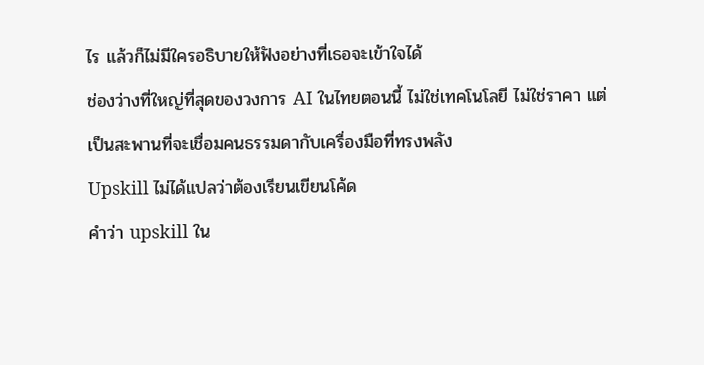ไร แล้วก็ไม่มีใครอธิบายให้ฟังอย่างที่เธอจะเข้าใจได้
ช่องว่างที่ใหญ่ที่สุดของวงการ AI ในไทยตอนนี้ ไม่ใช่เทคโนโลยี ไม่ใช่ราคา แต่เป็นสะพานที่จะเชื่อมคนธรรมดากับเครื่องมือที่ทรงพลัง
Upskill ไม่ได้แปลว่าต้องเรียนเขียนโค้ด
คำว่า upskill ใน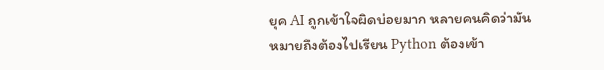ยุค AI ถูกเข้าใจผิดบ่อยมาก หลายคนคิดว่ามันหมายถึงต้องไปเรียน Python ต้องเข้า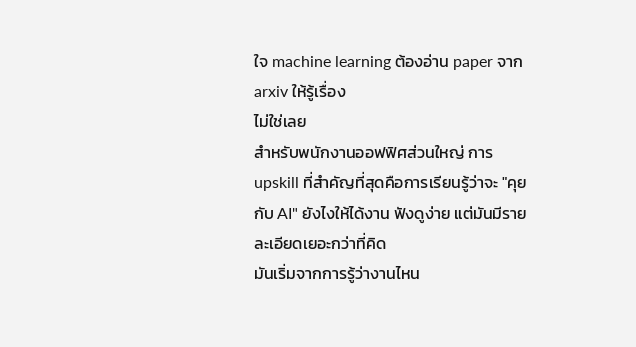ใจ machine learning ต้องอ่าน paper จาก arxiv ให้รู้เรื่อง
ไม่ใช่เลย
สำหรับพนักงานออฟฟิศส่วนใหญ่ การ upskill ที่สำคัญที่สุดคือการเรียนรู้ว่าจะ "คุยกับ AI" ยังไงให้ได้งาน ฟังดูง่าย แต่มันมีรายละเอียดเยอะกว่าที่คิด
มันเริ่มจากการรู้ว่างานไหน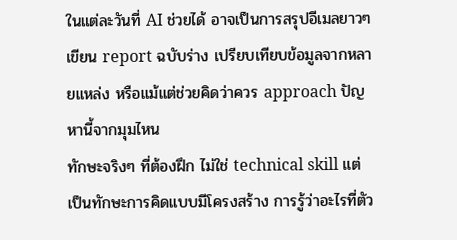ในแต่ละวันที่ AI ช่วยได้ อาจเป็นการสรุปอีเมลยาวๆ เขียน report ฉบับร่าง เปรียบเทียบข้อมูลจากหลายแหล่ง หรือแม้แต่ช่วยคิดว่าควร approach ปัญหานี้จากมุมไหน
ทักษะจริงๆ ที่ต้องฝึก ไม่ใช่ technical skill แต่เป็นทักษะการคิดแบบมีโครงสร้าง การรู้ว่าอะไรที่ตัว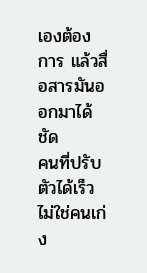เองต้องการ แล้วสื่อสารมันออกมาได้ชัด
คนที่ปรับตัวได้เร็วไม่ใช่คนเก่ง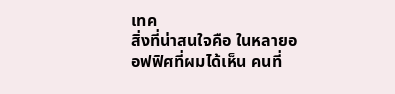เทค
สิ่งที่น่าสนใจคือ ในหลายออฟฟิศที่ผมได้เห็น คนที่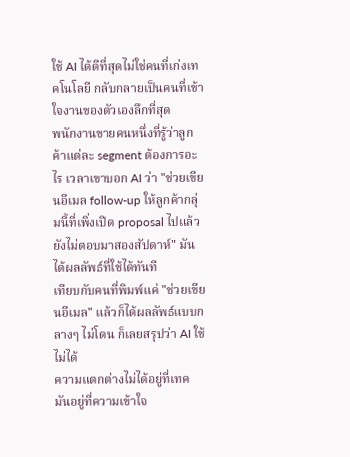ใช้ AI ได้ดีที่สุดไม่ใช่คนที่เก่งเทคโนโลยี กลับกลายเป็นคนที่เข้าใจงานของตัวเองลึกที่สุด
พนักงานขายคนหนึ่งที่รู้ว่าลูกค้าแต่ละ segment ต้องการอะไร เวลาเขาบอก AI ว่า "ช่วยเขียนอีเมล follow-up ให้ลูกค้ากลุ่มนี้ที่เพิ่งเปิด proposal ไปแล้วยังไม่ตอบมาสองสัปดาห์" มันได้ผลลัพธ์ที่ใช้ได้ทันที
เทียบกับคนที่พิมพ์แค่ "ช่วยเขียนอีเมล" แล้วก็ได้ผลลัพธ์แบบกลางๆ ไม่โดน ก็เลยสรุปว่า AI ใช้ไม่ได้
ความแตกต่างไม่ได้อยู่ที่เทค มันอยู่ที่ความเข้าใจ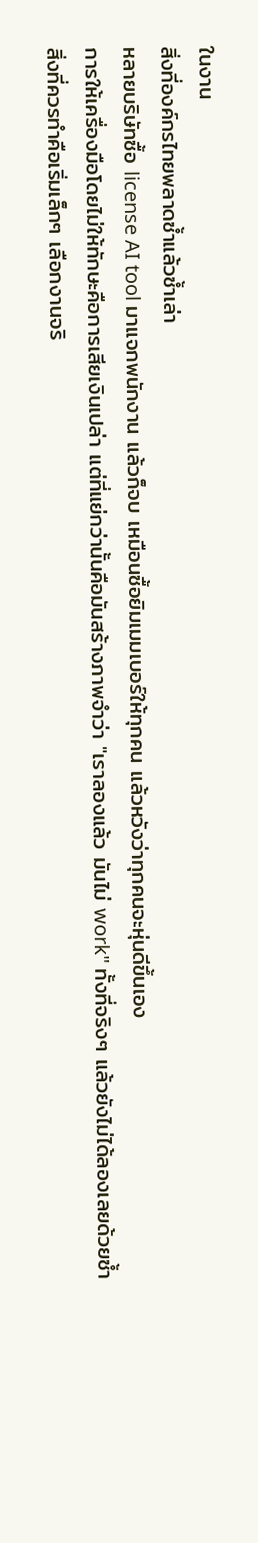ในงาน
สิ่งที่องค์กรไทยพลาดซ้ำแล้วซ้ำเล่า
หลายบริษัทซื้อ license AI tool มาแจกพนักงาน แล้วก็จบ เหมือนซื้อยิมเมมเบอร์ให้ทุกคน แล้วหวังว่าทุกคนจะหุ่นดีขึ้นเอง
การให้เครื่องมือโดยไม่ให้ทักษะคือการเสียเงินเปล่า แต่ที่แย่กว่านั้นคือมันสร้างภาพจำว่า "เราลองแล้ว มันไม่ work" ทั้งที่จริงๆ แล้วยังไม่ได้ลองเลยด้วยซ้ำ
สิ่งที่ควรทำคือเริ่มเล็กๆ เลือกงานจริ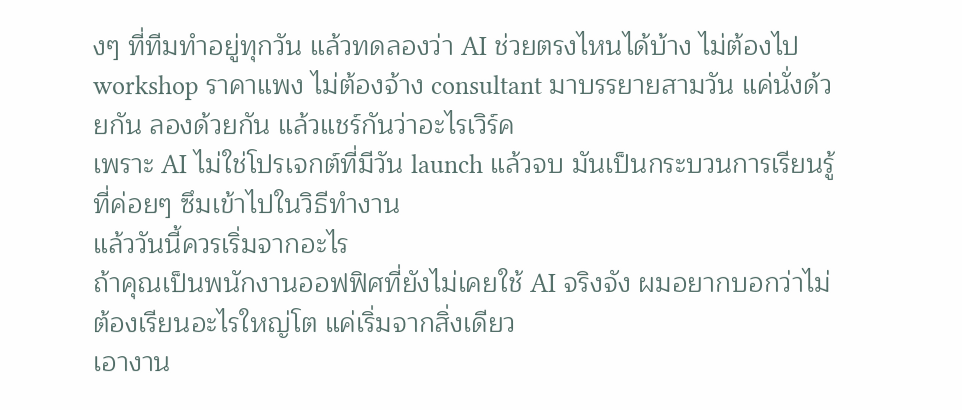งๆ ที่ทีมทำอยู่ทุกวัน แล้วทดลองว่า AI ช่วยตรงไหนได้บ้าง ไม่ต้องไป workshop ราคาแพง ไม่ต้องจ้าง consultant มาบรรยายสามวัน แค่นั่งด้วยกัน ลองด้วยกัน แล้วแชร์กันว่าอะไรเวิร์ค
เพราะ AI ไม่ใช่โปรเจกต์ที่มีวัน launch แล้วจบ มันเป็นกระบวนการเรียนรู้ที่ค่อยๆ ซึมเข้าไปในวิธีทำงาน
แล้ววันนี้ควรเริ่มจากอะไร
ถ้าคุณเป็นพนักงานออฟฟิศที่ยังไม่เคยใช้ AI จริงจัง ผมอยากบอกว่าไม่ต้องเรียนอะไรใหญ่โต แค่เริ่มจากสิ่งเดียว
เอางาน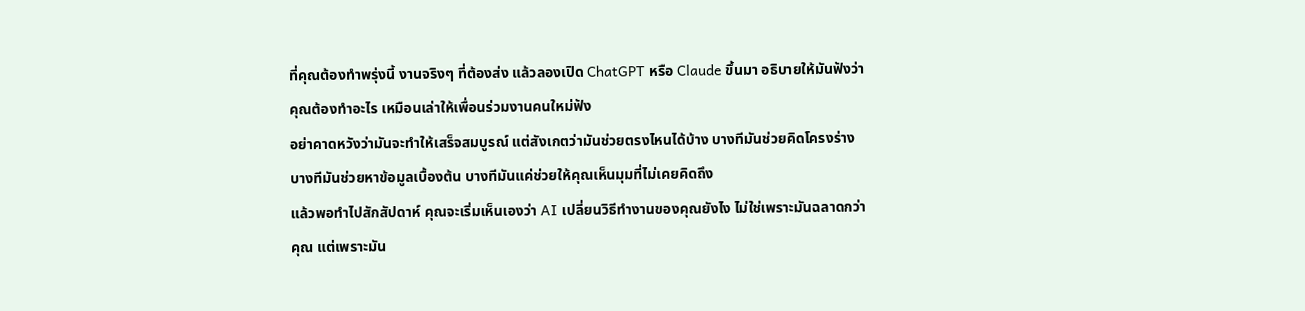ที่คุณต้องทำพรุ่งนี้ งานจริงๆ ที่ต้องส่ง แล้วลองเปิด ChatGPT หรือ Claude ขึ้นมา อธิบายให้มันฟังว่าคุณต้องทำอะไร เหมือนเล่าให้เพื่อนร่วมงานคนใหม่ฟัง
อย่าคาดหวังว่ามันจะทำให้เสร็จสมบูรณ์ แต่สังเกตว่ามันช่วยตรงไหนได้บ้าง บางทีมันช่วยคิดโครงร่าง บางทีมันช่วยหาข้อมูลเบื้องต้น บางทีมันแค่ช่วยให้คุณเห็นมุมที่ไม่เคยคิดถึง
แล้วพอทำไปสักสัปดาห์ คุณจะเริ่มเห็นเองว่า AI เปลี่ยนวิธีทำงานของคุณยังไง ไม่ใช่เพราะมันฉลาดกว่าคุณ แต่เพราะมัน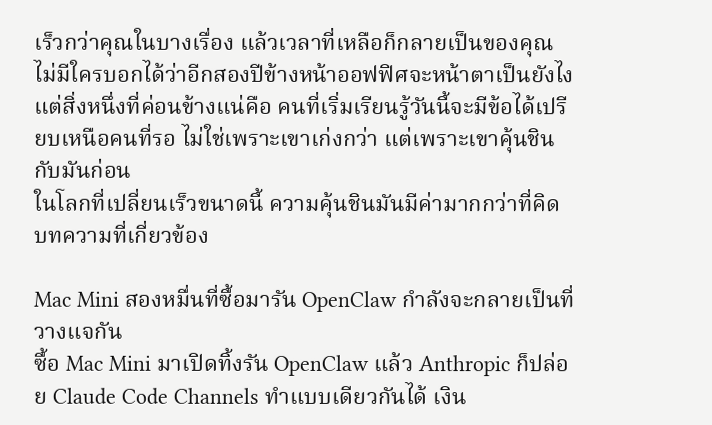เร็วกว่าคุณในบางเรื่อง แล้วเวลาที่เหลือก็กลายเป็นของคุณ
ไม่มีใครบอกได้ว่าอีกสองปีข้างหน้าออฟฟิศจะหน้าตาเป็นยังไง แต่สิ่งหนึ่งที่ค่อนข้างแน่คือ คนที่เริ่มเรียนรู้วันนี้จะมีข้อได้เปรียบเหนือคนที่รอ ไม่ใช่เพราะเขาเก่งกว่า แต่เพราะเขาคุ้นชินกับมันก่อน
ในโลกที่เปลี่ยนเร็วขนาดนี้ ความคุ้นชินมันมีค่ามากกว่าที่คิด
บทความที่เกี่ยวข้อง

Mac Mini สองหมื่นที่ซื้อมารัน OpenClaw กำลังจะกลายเป็นที่วางแจกัน
ซื้อ Mac Mini มาเปิดทิ้งรัน OpenClaw แล้ว Anthropic ก็ปล่อย Claude Code Channels ทำแบบเดียวกันได้ เงิน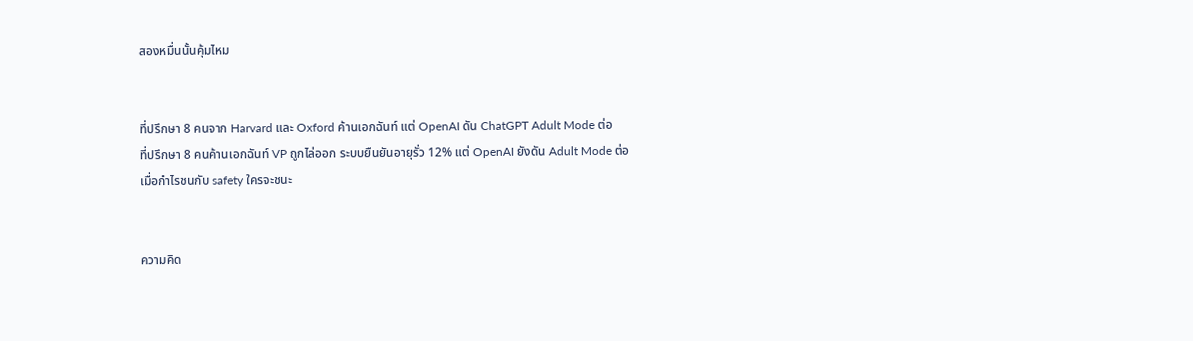สองหมื่นนั้นคุ้มไหม


ที่ปรึกษา 8 คนจาก Harvard และ Oxford ค้านเอกฉันท์ แต่ OpenAI ดัน ChatGPT Adult Mode ต่อ
ที่ปรึกษา 8 คนค้านเอกฉันท์ VP ถูกไล่ออก ระบบยืนยันอายุรั่ว 12% แต่ OpenAI ยังดัน Adult Mode ต่อ เมื่อกำไรชนกับ safety ใครจะชนะ


ความคิด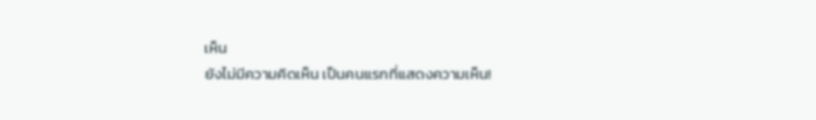เห็น
ยังไม่มีความคิดเห็น เป็นคนแรกที่แสดงความเห็น!